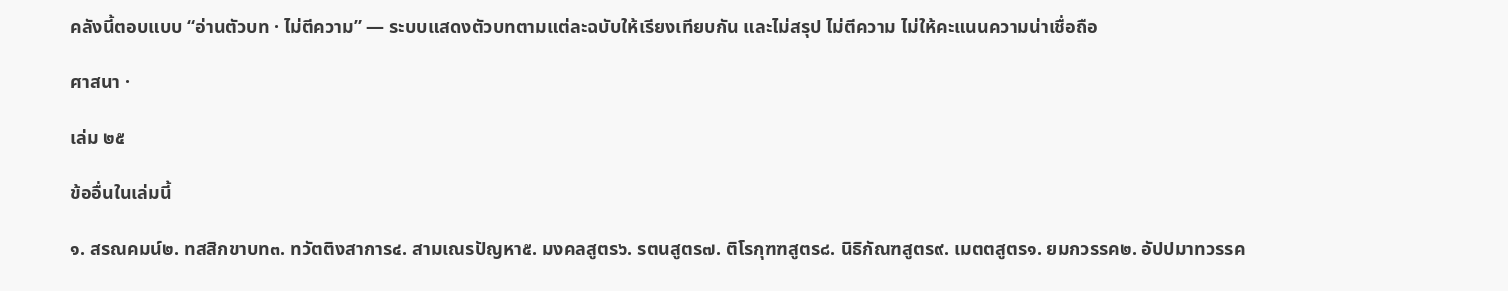คลังนี้ตอบแบบ “อ่านตัวบท · ไม่ตีความ” — ระบบแสดงตัวบทตามแต่ละฉบับให้เรียงเทียบกัน และไม่สรุป ไม่ตีความ ไม่ให้คะแนนความน่าเชื่อถือ

ศาสนา ·

เล่ม ๒๕

ข้ออื่นในเล่มนี้

๑. สรณคมน์๒. ทสสิกขาบท๓. ทวัตติงสาการ๔. สามเณรปัญหา๕. มงคลสูตร๖. รตนสูตร๗. ติโรกุฑฑสูตร๘. นิธิกัณฑสูตร๙. เมตตสูตร๑. ยมกวรรค๒. อัปปมาทวรรค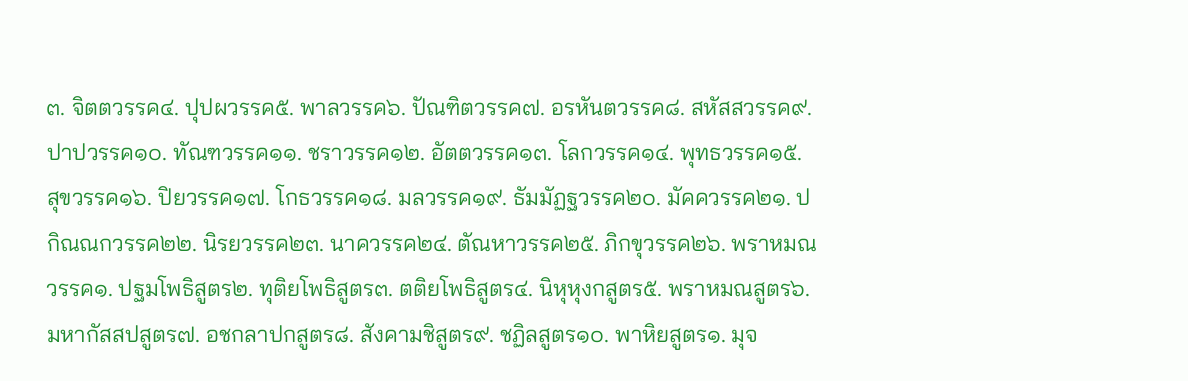๓. จิตตวรรค๔. ปุปผวรรค๕. พาลวรรค๖. ปัณฑิตวรรค๗. อรหันตวรรค๘. สหัสสวรรค๙. ปาปวรรค๑๐. ทัณฑวรรค๑๑. ชราวรรค๑๒. อัตตวรรค๑๓. โลกวรรค๑๔. พุทธวรรค๑๕. สุขวรรค๑๖. ปิยวรรค๑๗. โกธวรรค๑๘. มลวรรค๑๙. ธัมมัฏฐวรรค๒๐. มัคควรรค๒๑. ปกิณณกวรรค๒๒. นิรยวรรค๒๓. นาควรรค๒๔. ตัณหาวรรค๒๕. ภิกขุวรรค๒๖. พราหมณวรรค๑. ปฐมโพธิสูตร๒. ทุติยโพธิสูตร๓. ตติยโพธิสูตร๔. นิหุหุงกสูตร๕. พราหมณสูตร๖. มหากัสสปสูตร๗. อชกลาปกสูตร๘. สังคามชิสูตร๙. ชฏิลสูตร๑๐. พาหิยสูตร๑. มุจ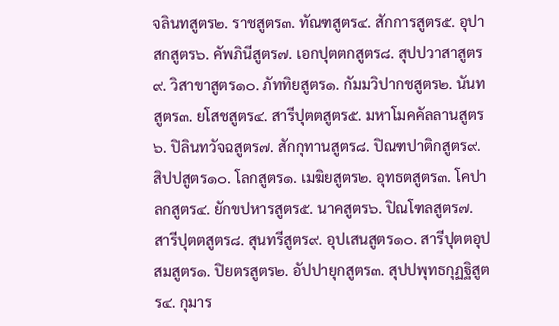จลินทสูตร๒. ราชสูตร๓. ทัณฑสูตร๔. สักการสูตร๕. อุปาสกสูตร๖. คัพภินีสูตร๗. เอกปุตตกสูตร๘. สุปปวาสาสูตร๙. วิสาขาสูตร๑๐. ภัททิยสูตร๑. กัมมวิปากชสูตร๒. นันทสูตร๓. ยโสชสูตร๔. สารีปุตตสูตร๕. มหาโมคคัลลานสูตร๖. ปิลินทวัจฉสูตร๗. สักกุทานสูตร๘. ปิณฑปาติกสูตร๙. สิปปสูตร๑๐. โลกสูตร๑. เมฆิยสูตร๒. อุทธตสูตร๓. โคปาลกสูตร๔. ยักขปหารสูตร๕. นาคสูตร๖. ปิณโฑลสูตร๗. สารีปุตตสูตร๘. สุนทรีสูตร๙. อุปเสนสูตร๑๐. สารีปุตตอุปสมสูตร๑. ปิยตรสูตร๒. อัปปายุกสูตร๓. สุปปพุทธกุฏฐิสูตร๔. กุมาร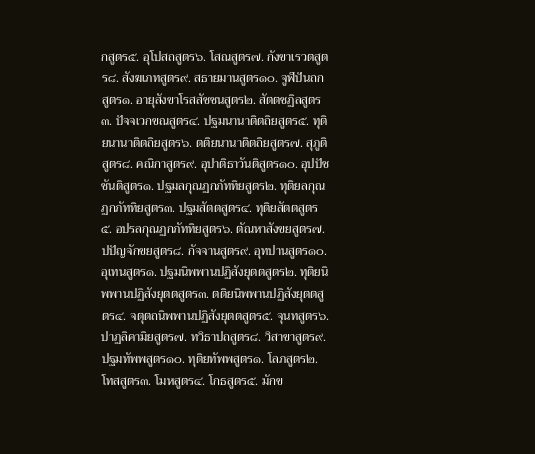กสูตร๕. อุโปสถสูตร๖. โสณสูตร๗. กังขาเรวตสูตร๘. สังฆเภทสูตร๙. สธายมานสูตร๑๐. จูฬปันถกสูตร๑. อายุสังขาโรสสัชชนสูตร๒. สัตตชฏิลสูตร๓. ปัจจเวกขณสูตร๔. ปฐมนานาติตถิยสูตร๕. ทุติยนานาติตถิยสูตร๖. ตติยนานาติตถิยสูตร๗. สุภูติสูตร๘. คณิกาสูตร๙. อุปาติธาวันติสูตร๑๐. อุปปัชชันติสูตร๑. ปฐมลกุณฏกภัททิยสูตร๒. ทุติยลกุณฏกภัททิยสูตร๓. ปฐมสัตตสูตร๔. ทุติยสัตตสูตร๕. อปรลกุณฏกภัททิยสูตร๖. ตัณหาสังขยสูตร๗. ปปัญจักขยสูตร๘. กัจจานสูตร๙. อุทปานสูตร๑๐. อุเทนสูตร๑. ปฐมนิพพานปฏิสังยุตตสูตร๒. ทุติยนิพพานปฏิสังยุตตสูตร๓. ตติยนิพพานปฏิสังยุตตสูตร๔. จตุตถนิพพานปฏิสังยุตตสูตร๕. จุนทสูตร๖. ปาฏลิคามิยสูตร๗. ทวิธาปถสูตร๘. วิสาขาสูตร๙. ปฐมทัพพสูตร๑๐. ทุติยทัพพสูตร๑. โลภสูตร๒. โทสสูตร๓. โมหสูตร๔. โกธสูตร๕. มักข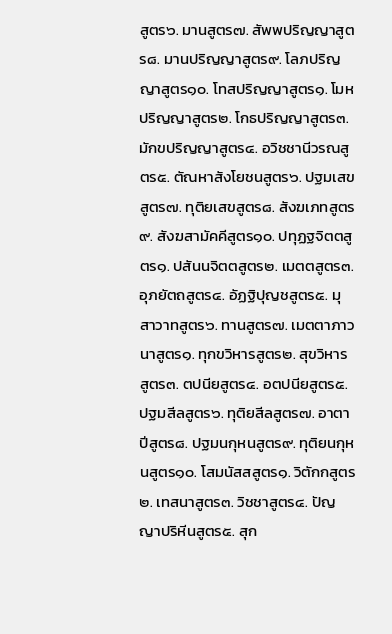สูตร๖. มานสูตร๗. สัพพปริญญาสูตร๘. มานปริญญาสูตร๙. โลภปริญญาสูตร๑๐. โทสปริญญาสูตร๑. โมหปริญญาสูตร๒. โกธปริญญาสูตร๓. มักขปริญญาสูตร๔. อวิชชานีวรณสูตร๕. ตัณหาสังโยชนสูตร๖. ปฐมเสขสูตร๗. ทุติยเสขสูตร๘. สังฆเภทสูตร๙. สังฆสามัคคีสูตร๑๐. ปทุฏฐจิตตสูตร๑. ปสันนจิตตสูตร๒. เมตตสูตร๓. อุภยัตถสูตร๔. อัฏฐิปุญชสูตร๕. มุสาวาทสูตร๖. ทานสูตร๗. เมตตาภาวนาสูตร๑. ทุกขวิหารสูตร๒. สุขวิหารสูตร๓. ตปนียสูตร๔. อตปนียสูตร๕. ปฐมสีลสูตร๖. ทุติยสีลสูตร๗. อาตาปีสูตร๘. ปฐมนกุหนสูตร๙. ทุติยนกุหนสูตร๑๐. โสมนัสสสูตร๑. วิตักกสูตร๒. เทสนาสูตร๓. วิชชาสูตร๔. ปัญญาปริหีนสูตร๕. สุก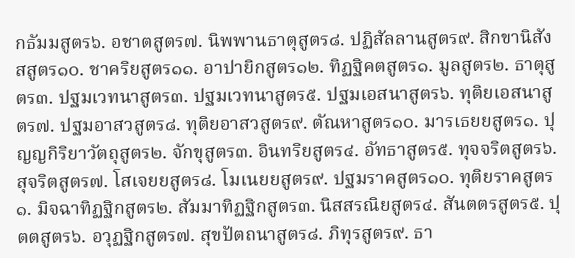กธัมมสูตร๖. อชาตสูตร๗. นิพพานธาตุสูตร๘. ปฏิสัลลานสูตร๙. สิกขานิสังสสูตร๑๐. ชาคริยสูตร๑๑. อาปายิกสูตร๑๒. ทิฏฐิคตสูตร๑. มูลสูตร๒. ธาตุสูตร๓. ปฐมเวทนาสูตร๓. ปฐมเวทนาสูตร๕. ปฐมเอสนาสูตร๖. ทุติยเอสนาสูตร๗. ปฐมอาสวสูตร๘. ทุติยอาสวสูตร๙. ตัณหาสูตร๑๐. มารเธยยสูตร๑. ปุญญกิริยาวัตถุสูตร๒. จักขุสูตร๓. อินทริยสูตร๔. อัทธาสูตร๕. ทุจจริตสูตร๖. สุจริตสูตร๗. โสเจยยสูตร๘. โมเนยยสูตร๙. ปฐมราคสูตร๑๐. ทุติยราคสูตร๑. มิจฉาทิฏฐิกสูตร๒. สัมมาทิฏฐิกสูตร๓. นิสสรณิยสูตร๔. สันตตรสูตร๕. ปุตตสูตร๖. อวุฏฐิกสูตร๗. สุขปัตถนาสูตร๘. ภิทุรสูตร๙. ธา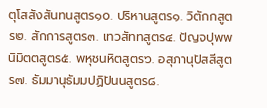ตุโสสังสันทนสูตร๑๐. ปริหานสูตร๑. วิตักกสูตร๒. สักการสูตร๓. เทวสัททสูตร๔. ปัญจปุพพนิมิตตสูตร๕. พหุชนหิตสูตร๖. อสุภานุปัสสีสูตร๗. ธัมมานุธัมมปฏิปันนสูตร๘.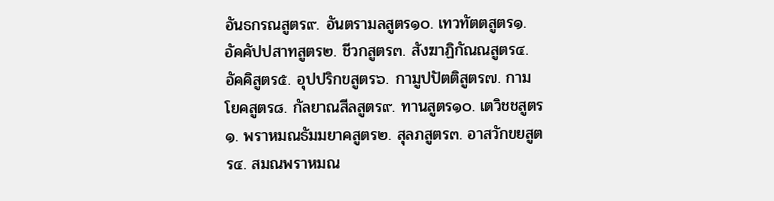อันธกรณสูตร๙. อันตรามลสูตร๑๐. เทวทัตตสูตร๑. อัคคัปปสาทสูตร๒. ชีวกสูตร๓. สังฆาฏิกัณณสูตร๔. อัคคิสูตร๕. อุปปริกขสูตร๖. กามูปปัตติสูตร๗. กามโยคสูตร๘. กัลยาณสีลสูตร๙. ทานสูตร๑๐. เตวิชชสูตร๑. พราหมณธัมมยาคสูตร๒. สุลภสูตร๓. อาสวักขยสูตร๔. สมณพราหมณ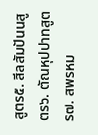สูตร๕. สีลสัมปันนสูตร๖. ตัณหุปปาทสูตร๗. สพรหม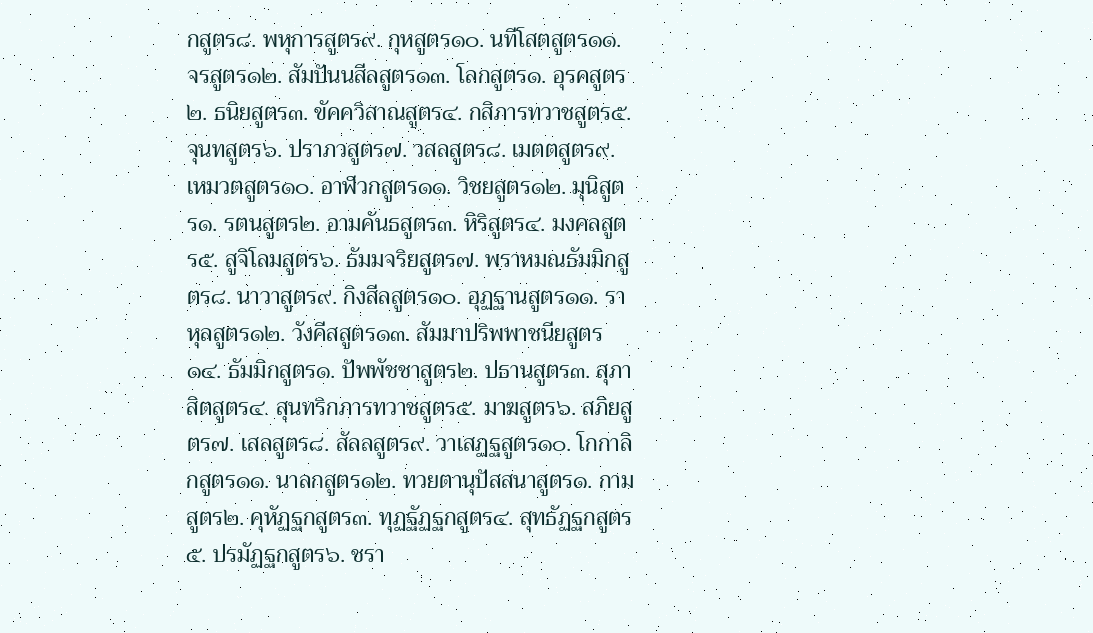กสูตร๘. พหุการสูตร๙. กุหสูตร๑๐. นทีโสตสูตร๑๑. จรสูตร๑๒. สัมปันนสีลสูตร๑๓. โลกสูตร๑. อุรคสูตร๒. ธนิยสูตร๓. ขัคควิสาณสูตร๔. กสิภารทวาชสูตร๕. จุนทสูตร๖. ปราภวสูตร๗. วสลสูตร๘. เมตตสูตร๙. เหมวตสูตร๑๐. อาฬวกสูตร๑๑. วิชยสูตร๑๒. มุนิสูตร๑. รตนสูตร๒. อามคันธสูตร๓. หิริสูตร๔. มงคลสูตร๕. สูจิโลมสูตร๖. ธัมมจริยสูตร๗. พราหมณธัมมิกสูตร๘. นาวาสูตร๙. กิงสีลสูตร๑๐. อุฏฐานสูตร๑๑. ราหุลสูตร๑๒. วังคีสสูตร๑๓. สัมมาปริพพาชนียสูตร๑๔. ธัมมิกสูตร๑. ปัพพัชชาสูตร๒. ปธานสูตร๓. สุภาสิตสูตร๔. สุนทริกภารทวาชสูตร๕. มาฆสูตร๖. สภิยสูตร๗. เสลสูตร๘. สัลลสูตร๙. วาเสฏฐสูตร๑๐. โกกาลิกสูตร๑๑. นาลกสูตร๑๒. ทวยตานุปัสสนาสูตร๑. กามสูตร๒. คุหัฏฐกสูตร๓. ทุฏฐัฏฐกสูตร๔. สุทธัฏฐกสูตร๕. ปรมัฏฐกสูตร๖. ชรา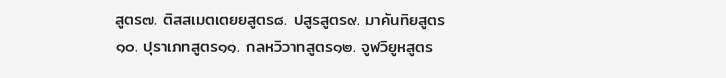สูตร๗. ติสสเมตเตยยสูตร๘. ปสูรสูตร๙. มาคันทิยสูตร๑๐. ปุราเภทสูตร๑๑. กลหวิวาทสูตร๑๒. จูฬวิยูหสูตร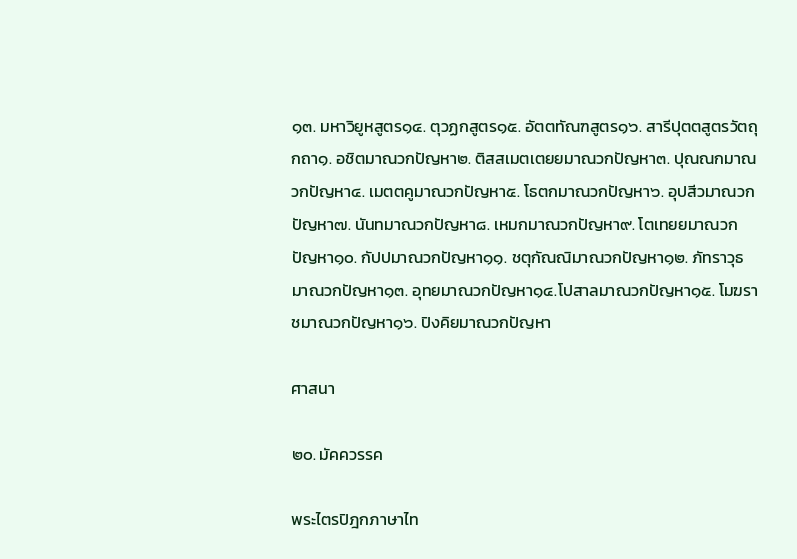๑๓. มหาวิยูหสูตร๑๔. ตุวฏกสูตร๑๕. อัตตทัณฑสูตร๑๖. สารีปุตตสูตรวัตถุกถา๑. อชิตมาณวกปัญหา๒. ติสสเมตเตยยมาณวกปัญหา๓. ปุณณกมาณวกปัญหา๔. เมตตคูมาณวกปัญหา๕. โธตกมาณวกปัญหา๖. อุปสีวมาณวกปัญหา๗. นันทมาณวกปัญหา๘. เหมกมาณวกปัญหา๙. โตเทยยมาณวกปัญหา๑๐. กัปปมาณวกปัญหา๑๑. ชตุกัณณิมาณวกปัญหา๑๒. ภัทราวุธมาณวกปัญหา๑๓. อุทยมาณวกปัญหา๑๔.โปสาลมาณวกปัญหา๑๕. โมฆราชมาณวกปัญหา๑๖. ปิงคิยมาณวกปัญหา

ศาสนา

๒๐. มัคควรรค

พระไตรปิฎกภาษาไท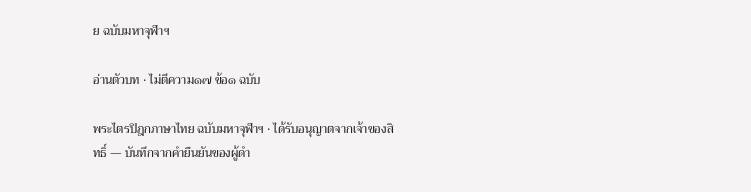ย ฉบับมหาจุฬาฯ

อ่านตัวบท · ไม่ตีความ๑๗ ข้อ๑ ฉบับ

พระไตรปิฎกภาษาไทย ฉบับมหาจุฬาฯ · ได้รับอนุญาตจากเจ้าของสิทธิ์ — บันทึกจากคำยืนยันของผู้ดำ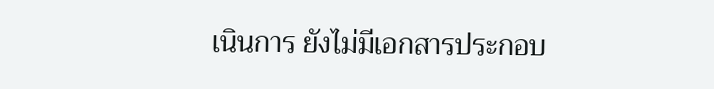เนินการ ยังไม่มีเอกสารประกอบ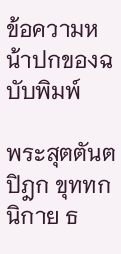ข้อความหน้าปกของฉบับพิมพ์

พระสุตตันตปิฎก ขุททกนิกาย ธ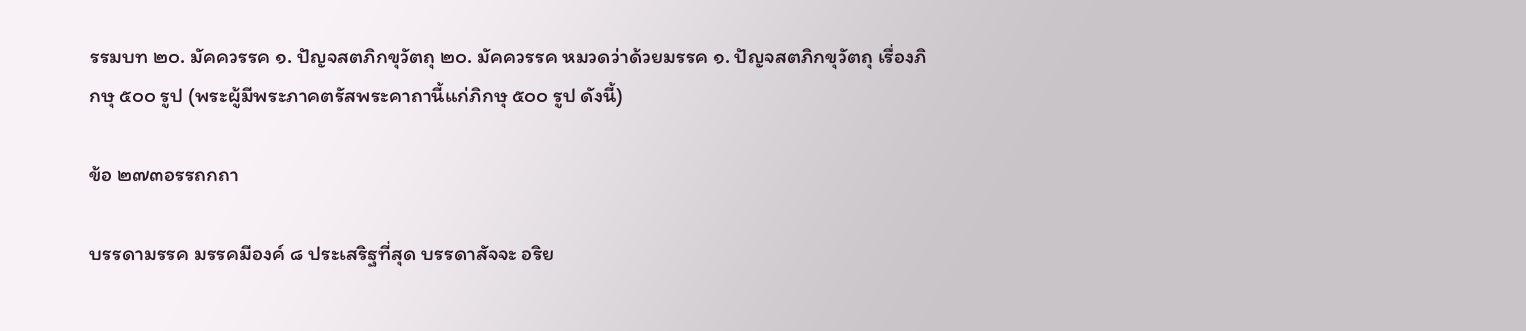รรมบท ๒๐. มัคควรรค ๑. ปัญจสตภิกขุวัตถุ ๒๐. มัคควรรค หมวดว่าด้วยมรรค ๑. ปัญจสตภิกขุวัตถุ เรื่องภิกษุ ๕๐๐ รูป (พระผู้มีพระภาคตรัสพระคาถานี้แก่ภิกษุ ๕๐๐ รูป ดังนี้)

ข้อ ๒๗๓อรรถกถา

บรรดามรรค มรรคมีองค์ ๘ ประเสริฐที่สุด บรรดาสัจจะ อริย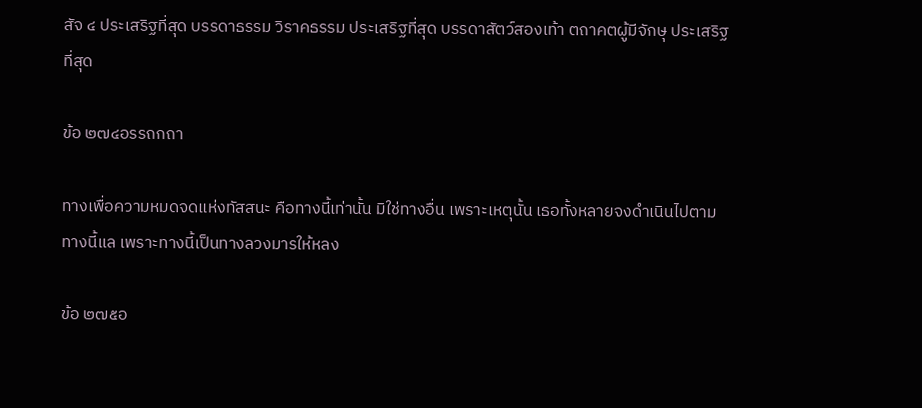สัจ ๔ ประเสริฐที่สุด บรรดาธรรม วิราคธรรม ประเสริฐที่สุด บรรดาสัตว์สองเท้า ตถาคตผู้มีจักษุ ประเสริฐที่สุด

ข้อ ๒๗๔อรรถกถา

ทางเพื่อความหมดจดแห่งทัสสนะ คือทางนี้เท่านั้น มิใช่ทางอื่น เพราะเหตุนั้น เธอทั้งหลายจงดำเนินไปตามทางนี้แล เพราะทางนี้เป็นทางลวงมารให้หลง

ข้อ ๒๗๕อ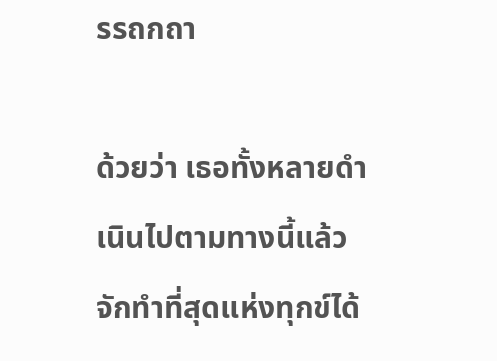รรถกถา

ด้วยว่า เธอทั้งหลายดำเนินไปตามทางนี้แล้ว จักทำที่สุดแห่งทุกข์ได้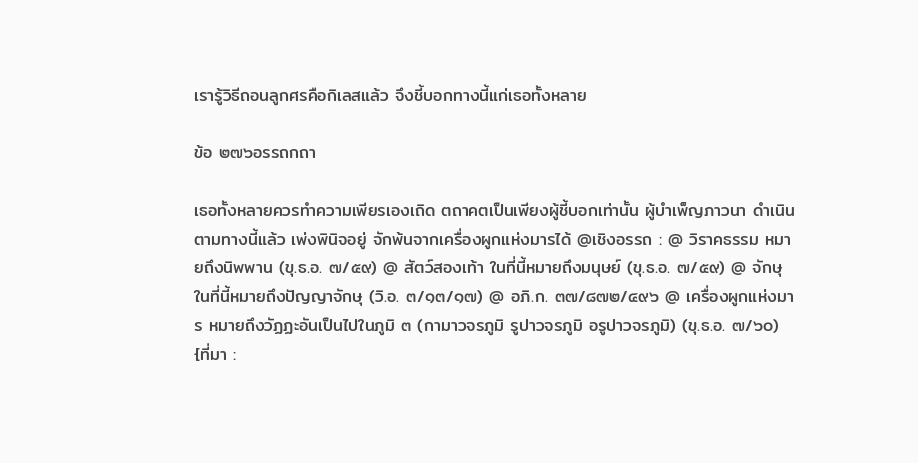เรารู้วิธีถอนลูกศรคือกิเลสแล้ว จึงชี้บอกทางนี้แก่เธอทั้งหลาย

ข้อ ๒๗๖อรรถกถา

เธอทั้งหลายควรทำความเพียรเองเถิด ตถาคตเป็นเพียงผู้ชี้บอกเท่านั้น ผู้บำเพ็ญภาวนา ดำเนินตามทางนี้แล้ว เพ่งพินิจอยู่ จักพ้นจากเครื่องผูกแห่งมารได้ @เชิงอรรถ : @ วิราคธรรม หมายถึงนิพพาน (ขุ.ธ.อ. ๗/๕๙) @ สัตว์สองเท้า ในที่นี้หมายถึงมนุษย์ (ขุ.ธ.อ. ๗/๕๙) @ จักษุ ในที่นี้หมายถึงปัญญาจักษุ (วิ.อ. ๓/๑๓/๑๗) @ อภิ.ก. ๓๗/๘๗๒/๔๙๖ @ เครื่องผูกแห่งมาร หมายถึงวัฏฏะอันเป็นไปในภูมิ ๓ (กามาวจรภูมิ รูปาวจรภูมิ อรูปาวจรภูมิ) (ขุ.ธ.อ. ๗/๖๐) {ที่มา :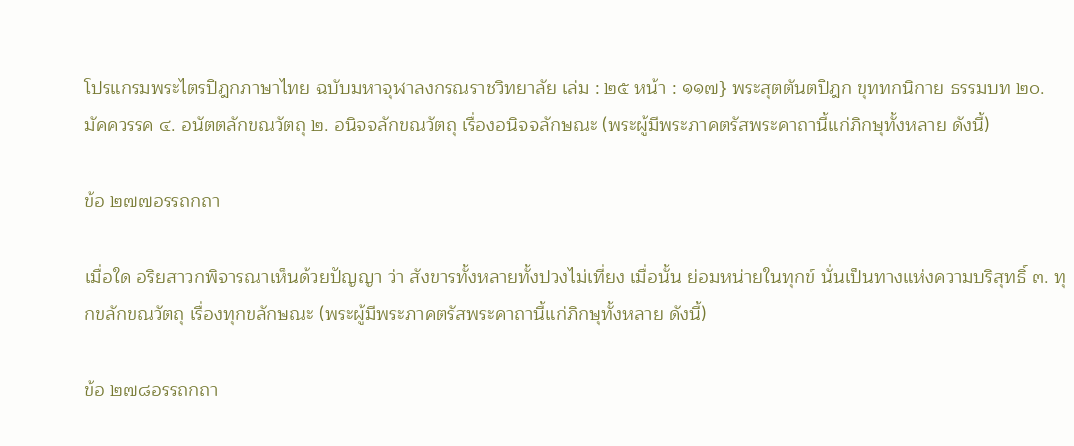โปรแกรมพระไตรปิฎกภาษาไทย ฉบับมหาจุฬาลงกรณราชวิทยาลัย เล่ม : ๒๕ หน้า : ๑๑๗} พระสุตตันตปิฎก ขุททกนิกาย ธรรมบท ๒๐. มัคควรรค ๔. อนัตตลักขณวัตถุ ๒. อนิจจลักขณวัตถุ เรื่องอนิจจลักษณะ (พระผู้มีพระภาคตรัสพระคาถานี้แก่ภิกษุทั้งหลาย ดังนี้)

ข้อ ๒๗๗อรรถกถา

เมื่อใด อริยสาวกพิจารณาเห็นด้วยปัญญา ว่า สังขารทั้งหลายทั้งปวงไม่เที่ยง เมื่อนั้น ย่อมหน่ายในทุกข์ นั่นเป็นทางแห่งความบริสุทธิ์ ๓. ทุกขลักขณวัตถุ เรื่องทุกขลักษณะ (พระผู้มีพระภาคตรัสพระคาถานี้แก่ภิกษุทั้งหลาย ดังนี้)

ข้อ ๒๗๘อรรถกถา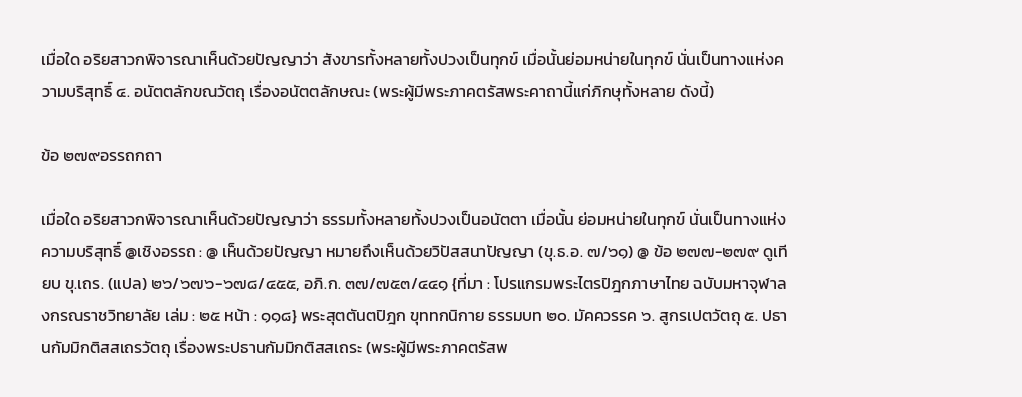เมื่อใด อริยสาวกพิจารณาเห็นด้วยปัญญาว่า สังขารทั้งหลายทั้งปวงเป็นทุกข์ เมื่อนั้นย่อมหน่ายในทุกข์ นั่นเป็นทางแห่งความบริสุทธิ์ ๔. อนัตตลักขณวัตถุ เรื่องอนัตตลักษณะ (พระผู้มีพระภาคตรัสพระคาถานี้แก่ภิกษุทั้งหลาย ดังนี้)

ข้อ ๒๗๙อรรถกถา

เมื่อใด อริยสาวกพิจารณาเห็นด้วยปัญญาว่า ธรรมทั้งหลายทั้งปวงเป็นอนัตตา เมื่อนั้น ย่อมหน่ายในทุกข์ นั่นเป็นทางแห่งความบริสุทธิ์ @เชิงอรรถ : @ เห็นด้วยปัญญา หมายถึงเห็นด้วยวิปัสสนาปัญญา (ขุ.ธ.อ. ๗/๖๑) @ ข้อ ๒๗๗-๒๗๙ ดูเทียบ ขุ.เถร. (แปล) ๒๖/๖๗๖-๖๗๘/๔๕๕, อภิ.ก. ๓๗/๗๕๓/๔๔๑ {ที่มา : โปรแกรมพระไตรปิฎกภาษาไทย ฉบับมหาจุฬาลงกรณราชวิทยาลัย เล่ม : ๒๕ หน้า : ๑๑๘} พระสุตตันตปิฎก ขุททกนิกาย ธรรมบท ๒๐. มัคควรรค ๖. สูกรเปตวัตถุ ๕. ปธานกัมมิกติสสเถรวัตถุ เรื่องพระปธานกัมมิกติสสเถระ (พระผู้มีพระภาคตรัสพ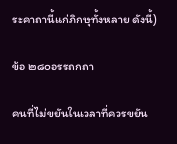ระคาถานี้แก่ภิกษุทั้งหลาย ดังนี้)

ข้อ ๒๘๐อรรถกถา

คนที่ไม่ขยันในเวลาที่ควรขยัน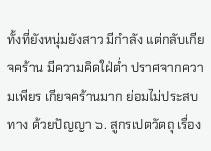ทั้งที่ยังหนุ่มยังสาว มีกำลัง แต่กลับเกียจคร้าน มีความคิดใฝ่ต่ำ ปราศจากความเพียร เกียจคร้านมาก ย่อมไม่ประสบทาง ด้วยปัญญา ๖. สูกรเปตวัตถุ เรื่อง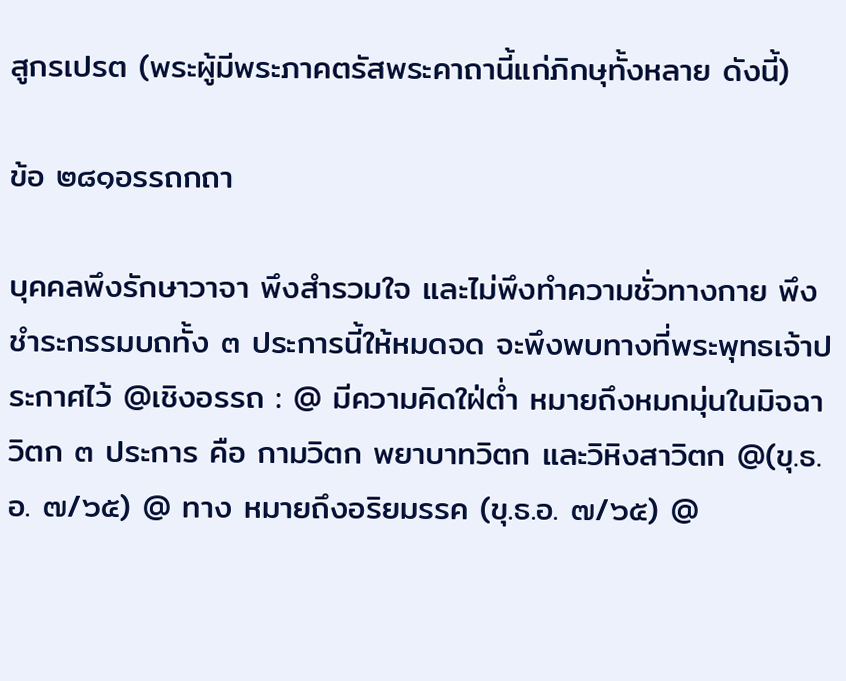สูกรเปรต (พระผู้มีพระภาคตรัสพระคาถานี้แก่ภิกษุทั้งหลาย ดังนี้)

ข้อ ๒๘๑อรรถกถา

บุคคลพึงรักษาวาจา พึงสำรวมใจ และไม่พึงทำความชั่วทางกาย พึงชำระกรรมบถทั้ง ๓ ประการนี้ให้หมดจด จะพึงพบทางที่พระพุทธเจ้าประกาศไว้ @เชิงอรรถ : @ มีความคิดใฝ่ต่ำ หมายถึงหมกมุ่นในมิจฉาวิตก ๓ ประการ คือ กามวิตก พยาบาทวิตก และวิหิงสาวิตก @(ขุ.ธ.อ. ๗/๖๕) @ ทาง หมายถึงอริยมรรค (ขุ.ธ.อ. ๗/๖๕) @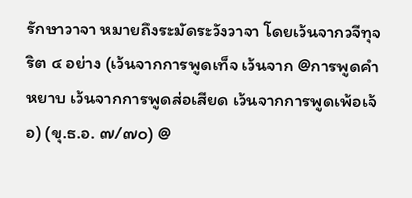รักษาวาจา หมายถึงระมัดระวังวาจา โดยเว้นจากวจีทุจริต ๔ อย่าง (เว้นจากการพูดเท็จ เว้นจาก @การพูดคำหยาบ เว้นจากการพูดส่อเสียด เว้นจากการพูดเพ้อเจ้อ) (ขุ.ธ.อ. ๗/๗๐) @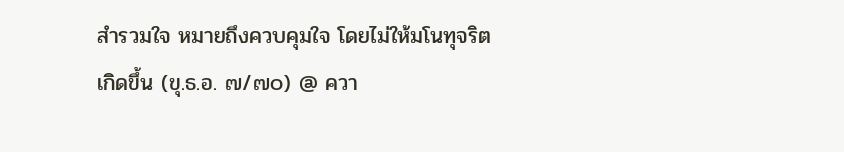สำรวมใจ หมายถึงควบคุมใจ โดยไม่ให้มโนทุจริตเกิดขึ้น (ขุ.ธ.อ. ๗/๗๐) @ ควา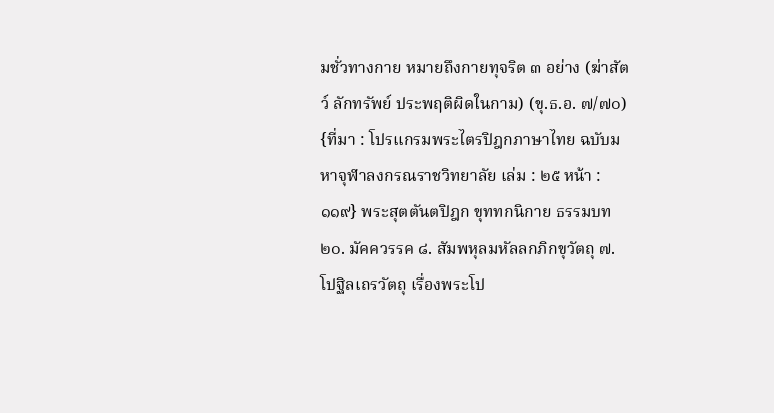มชั่วทางกาย หมายถึงกายทุจริต ๓ อย่าง (ฆ่าสัตว์ ลักทรัพย์ ประพฤติผิดในกาม) (ขุ.ธ.อ. ๗/๗๐) {ที่มา : โปรแกรมพระไตรปิฎกภาษาไทย ฉบับมหาจุฬาลงกรณราชวิทยาลัย เล่ม : ๒๕ หน้า : ๑๑๙} พระสุตตันตปิฎก ขุททกนิกาย ธรรมบท ๒๐. มัคควรรค ๘. สัมพหุลมหัลลกภิกขุวัตถุ ๗. โปฐิลเถรวัตถุ เรื่องพระโป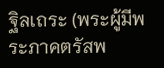ฐิลเถระ (พระผู้มีพระภาคตรัสพ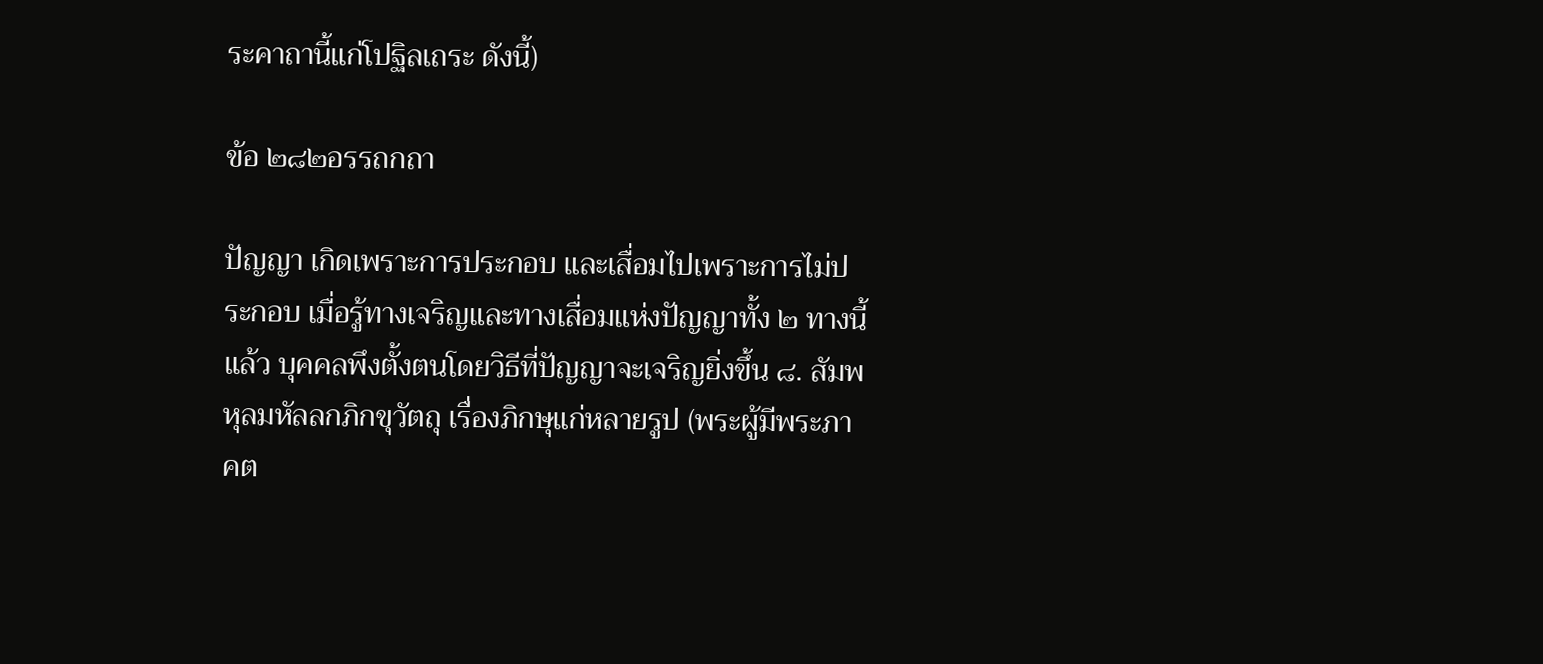ระคาถานี้แก่โปฐิลเถระ ดังนี้)

ข้อ ๒๘๒อรรถกถา

ปัญญา เกิดเพราะการประกอบ และเสื่อมไปเพราะการไม่ประกอบ เมื่อรู้ทางเจริญและทางเสื่อมแห่งปัญญาทั้ง ๒ ทางนี้แล้ว บุคคลพึงตั้งตนโดยวิธีที่ปัญญาจะเจริญยิ่งขึ้น ๘. สัมพหุลมหัลลกภิกขุวัตถุ เรื่องภิกษุแก่หลายรูป (พระผู้มีพระภาคต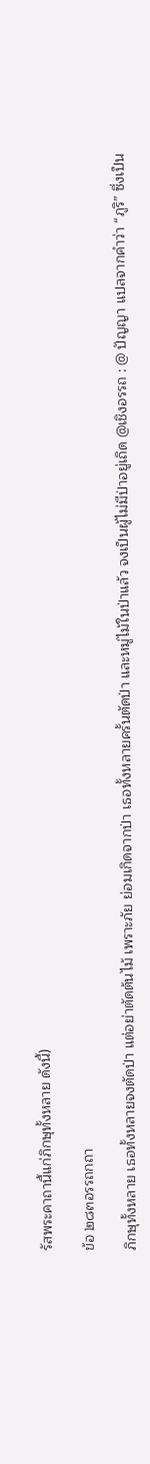รัสพระคาถานี้แก่ภิกษุทั้งหลาย ดังนี้)

ข้อ ๒๘๓อรรถกถา

ภิกษุทั้งหลาย เธอทั้งหลายจงตัดป่า แต่อย่าตัดต้นไม้ เพราะภัย ย่อมเกิดจากป่า เธอทั้งหลายครั้นตัดป่า และหมู่ไม้ในป่าแล้ว จงเป็นผู้ไม่มีป่าอยู่เถิด @เชิงอรรถ : @ ปัญญา แปลจากคำว่า “ภูริ” ซึ่งเป็น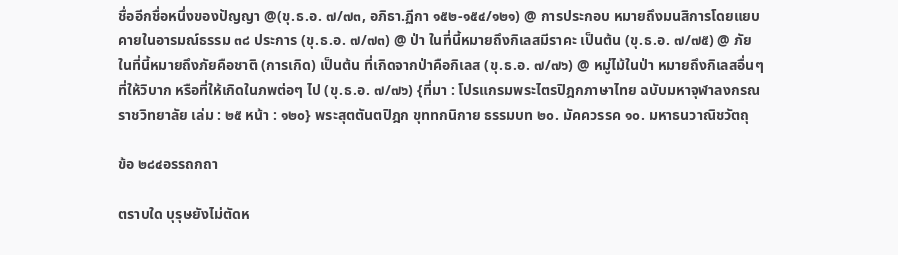ชื่ออีกชื่อหนึ่งของปัญญา @(ขุ.ธ.อ. ๗/๗๓, อภิธา.ฏีกา ๑๕๒-๑๕๔/๑๒๑) @ การประกอบ หมายถึงมนสิการโดยแยบคายในอารมณ์ธรรม ๓๘ ประการ (ขุ.ธ.อ. ๗/๗๓) @ ป่า ในที่นี้หมายถึงกิเลสมีราคะ เป็นต้น (ขุ.ธ.อ. ๗/๗๕) @ ภัย ในที่นี้หมายถึงภัยคือชาติ (การเกิด) เป็นต้น ที่เกิดจากป่าคือกิเลส (ขุ.ธ.อ. ๗/๗๖) @ หมู่ไม้ในป่า หมายถึงกิเลสอื่นๆ ที่ให้วิบาก หรือที่ให้เกิดในภพต่อๆ ไป (ขุ.ธ.อ. ๗/๗๖) {ที่มา : โปรแกรมพระไตรปิฎกภาษาไทย ฉบับมหาจุฬาลงกรณราชวิทยาลัย เล่ม : ๒๕ หน้า : ๑๒๐} พระสุตตันตปิฎก ขุททกนิกาย ธรรมบท ๒๐. มัคควรรค ๑๐. มหาธนวาณิชวัตถุ

ข้อ ๒๘๔อรรถกถา

ตราบใด บุรุษยังไม่ตัดห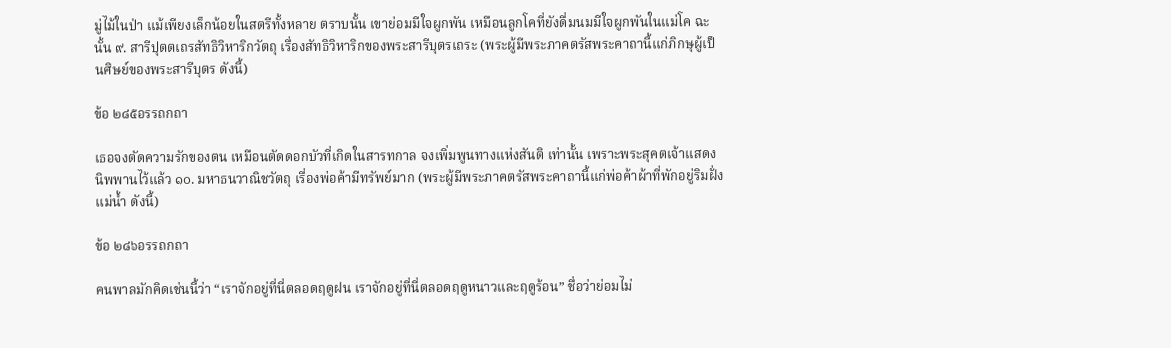มู่ไม้ในป่า แม้เพียงเล็กน้อยในสตรีทั้งหลาย ตราบนั้น เขาย่อมมีใจผูกพัน เหมือนลูกโคที่ยังดื่มนมมีใจผูกพันในแม่โค ฉะนั้น ๙. สารีปุตตเถรสัทธิวิหาริกวัตถุ เรื่องสัทธิวิหาริกของพระสารีบุตรเถระ (พระผู้มีพระภาคตรัสพระคาถานี้แก่ภิกษุผู้เป็นศิษย์ของพระสารีบุตร ดังนี้)

ข้อ ๒๘๕อรรถกถา

เธอจงตัดความรักของตน เหมือนตัดดอกบัวที่เกิดในสารทกาล จงเพิ่มพูนทางแห่งสันติ เท่านั้น เพราะพระสุคตเจ้าแสดงนิพพานไว้แล้ว ๑๐. มหาธนวาณิชวัตถุ เรื่องพ่อค้ามีทรัพย์มาก (พระผู้มีพระภาคตรัสพระคาถานี้แก่พ่อค้าผ้าที่พักอยู่ริมฝั่งแม่น้ำ ดังนี้)

ข้อ ๒๘๖อรรถกถา

คนพาลมักคิดเช่นนี้ว่า “เราจักอยู่ที่นี่ตลอดฤดูฝน เราจักอยู่ที่นี่ตลอดฤดูหนาวและฤดูร้อน” ชื่อว่าย่อมไม่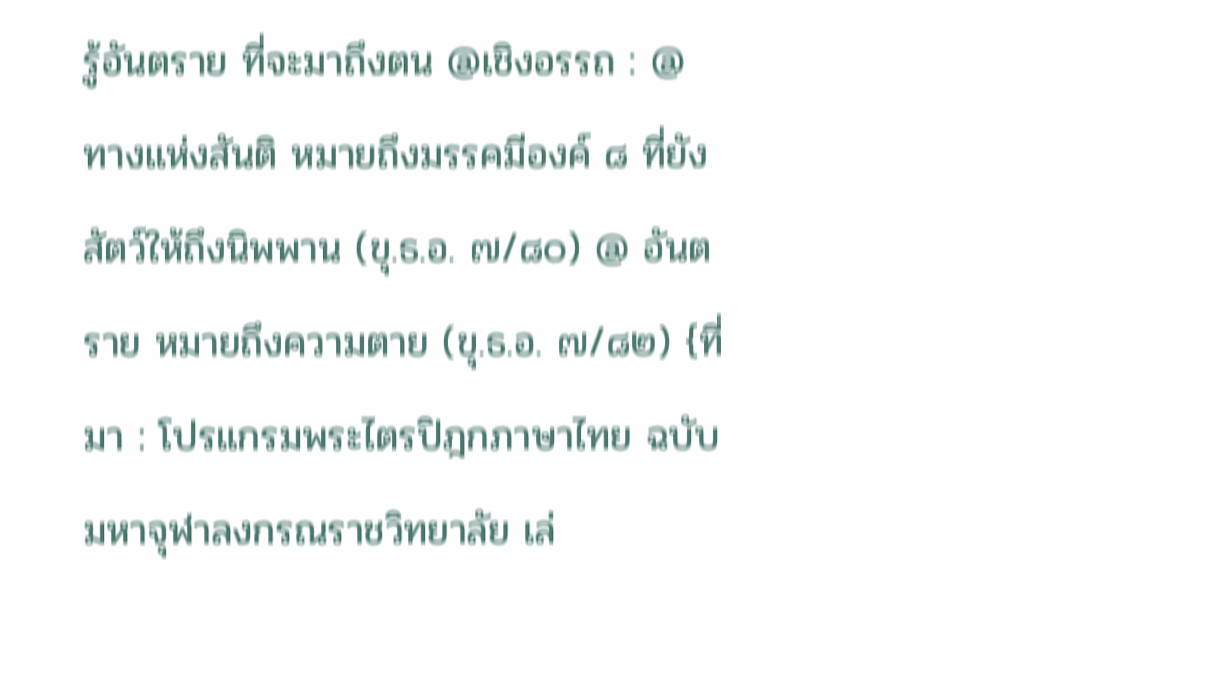รู้อันตราย ที่จะมาถึงตน @เชิงอรรถ : @ ทางแห่งสันติ หมายถึงมรรคมีองค์ ๘ ที่ยังสัตว์ให้ถึงนิพพาน (ขุ.ธ.อ. ๗/๘๐) @ อันตราย หมายถึงความตาย (ขุ.ธ.อ. ๗/๘๒) {ที่มา : โปรแกรมพระไตรปิฎกภาษาไทย ฉบับมหาจุฬาลงกรณราชวิทยาลัย เล่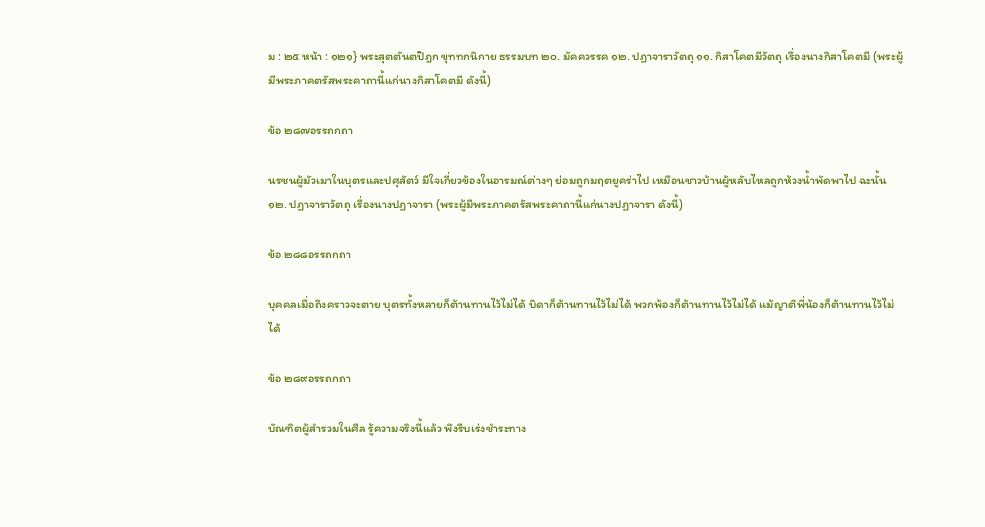ม : ๒๕ หน้า : ๑๒๑} พระสุตตันตปิฎก ขุททกนิกาย ธรรมบท ๒๐. มัคควรรค ๑๒. ปฏาจาราวัตถุ ๑๑. กิสาโคตมีวัตถุ เรื่องนางกิสาโคตมี (พระผู้มีพระภาคตรัสพระคาถานี้แก่นางกิสาโคตมี ดังนี้)

ข้อ ๒๘๗อรรถกถา

นรชนผู้มัวเมาในบุตรและปศุสัตว์ มีใจเกี่ยวข้องในอารมณ์ต่างๆ ย่อมถูกมฤตยูคร่าไป เหมือนชาวบ้านผู้หลับไหลถูกห้วงน้ำพัดพาไป ฉะนั้น ๑๒. ปฏาจาราวัตถุ เรื่องนางปฏาจารา (พระผู้มีพระภาคตรัสพระคาถานี้แก่นางปฏาจารา ดังนี้)

ข้อ ๒๘๘อรรถกถา

บุคคลเมื่อถึงคราวจะตาย บุตรทั้งหลายก็ต้านทานไว้ไม่ได้ บิดาก็ต้านทานไว้ไม่ได้ พวกพ้องก็ต้านทานไว้ไม่ได้ แม้ญาติพี่น้องก็ต้านทานไว้ไม่ได้

ข้อ ๒๘๙อรรถกถา

บัณฑิตผู้สำรวมในศีล รู้ความจริงนี้แล้ว พึงรีบเร่งชำระทาง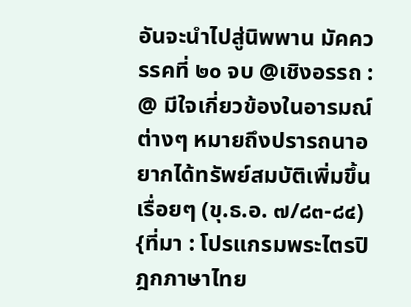อันจะนำไปสู่นิพพาน มัคควรรคที่ ๒๐ จบ @เชิงอรรถ : @ มีใจเกี่ยวข้องในอารมณ์ต่างๆ หมายถึงปรารถนาอยากได้ทรัพย์สมบัติเพิ่มขึ้นเรื่อยๆ (ขุ.ธ.อ. ๗/๘๓-๘๔) {ที่มา : โปรแกรมพระไตรปิฎกภาษาไทย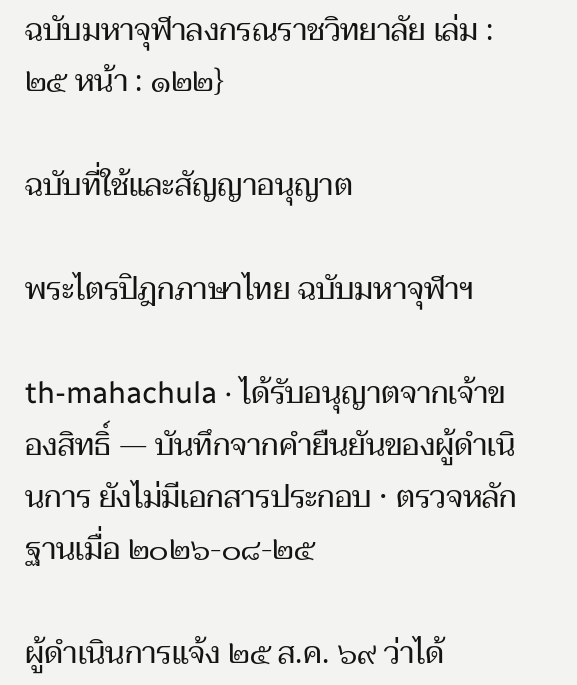ฉบับมหาจุฬาลงกรณราชวิทยาลัย เล่ม : ๒๕ หน้า : ๑๒๒}

ฉบับที่ใช้และสัญญาอนุญาต

พระไตรปิฎกภาษาไทย ฉบับมหาจุฬาฯ

th-mahachula · ได้รับอนุญาตจากเจ้าของสิทธิ์ — บันทึกจากคำยืนยันของผู้ดำเนินการ ยังไม่มีเอกสารประกอบ · ตรวจหลักฐานเมื่อ ๒๐๒๖-๐๘-๒๕

ผู้ดำเนินการแจ้ง ๒๕ ส.ค. ๖๙ ว่าได้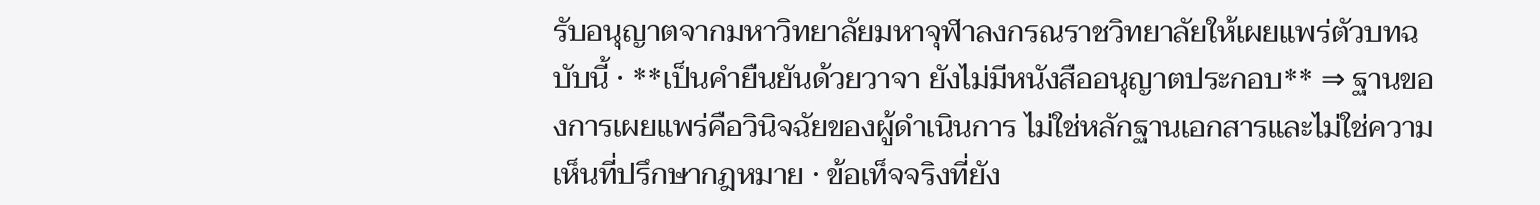รับอนุญาตจากมหาวิทยาลัยมหาจุฬาลงกรณราชวิทยาลัยให้เผยแพร่ตัวบทฉบับนี้ · **เป็นคำยืนยันด้วยวาจา ยังไม่มีหนังสืออนุญาตประกอบ** ⇒ ฐานของการเผยแพร่คือวินิจฉัยของผู้ดำเนินการ ไม่ใช่หลักฐานเอกสารและไม่ใช่ความเห็นที่ปรึกษากฎหมาย · ข้อเท็จจริงที่ยัง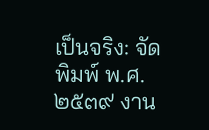เป็นจริง: จัดพิมพ์ พ.ศ. ๒๕๓๙ งาน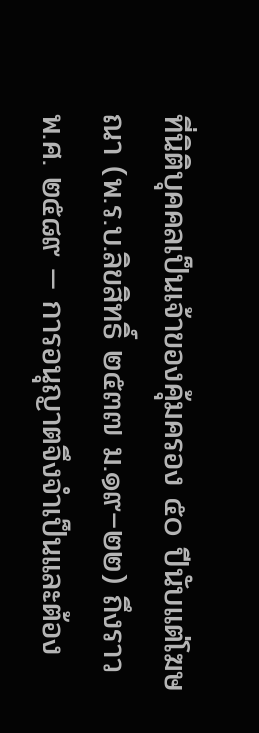ที่นิติบุคคลเป็นเจ้าของคุ้มครอง ๕๐ ปีนับแต่โฆษณา (พ.ร.บ.ลิขสิทธิ์ ๒๕๓๗ ม.๑๙–๒๒) ถึงราว พ.ศ. ๒๕๘๙ — การอนุญาตจึงจำเป็นและต้อง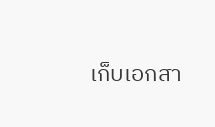เก็บเอกสา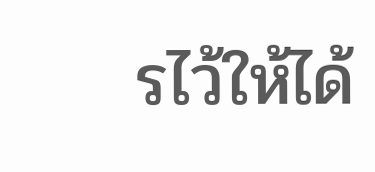รไว้ให้ได้